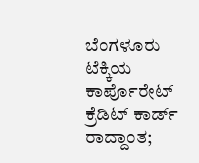ಬೆಂಗಳೂರು ಟೆಕ್ಕಿಯ ಕಾರ್ಪೊರೇಟ್ ಕ್ರೆಡಿಟ್ ಕಾರ್ಡ್ ರಾದ್ದಾಂತ;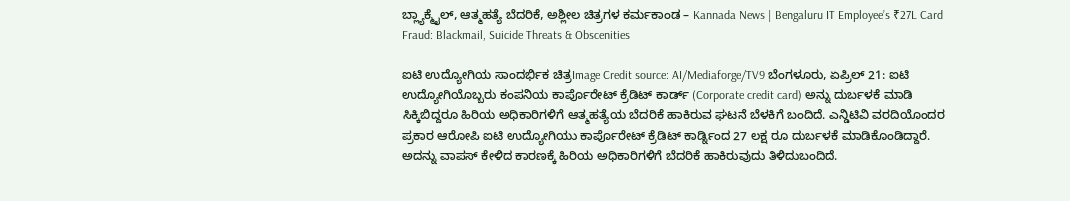ಬ್ಲ್ಯಾಕ್ಮೈಲ್, ಆತ್ಮಹತ್ಯೆ ಬೆದರಿಕೆ, ಅಶ್ಲೀಲ ಚಿತ್ರಗಳ ಕರ್ಮಕಾಂಡ – Kannada News | Bengaluru IT Employee’s ₹27L Card Fraud: Blackmail, Suicide Threats & Obscenities

ಐಟಿ ಉದ್ಯೋಗಿಯ ಸಾಂದರ್ಭಿಕ ಚಿತ್ರImage Credit source: AI/Mediaforge/TV9 ಬೆಂಗಳೂರು, ಏಪ್ರಿಲ್ 21: ಐಟಿ ಉದ್ಯೋಗಿಯೊಬ್ಬರು ಕಂಪನಿಯ ಕಾರ್ಪೊರೇಟ್ ಕ್ರೆಡಿಟ್ ಕಾರ್ಡ್ (Corporate credit card) ಅನ್ನು ದುರ್ಬಳಕೆ ಮಾಡಿ ಸಿಕ್ಕಿಬಿದ್ದರೂ ಹಿರಿಯ ಅಧಿಕಾರಿಗಳಿಗೆ ಆತ್ಮಹತ್ಯೆಯ ಬೆದರಿಕೆ ಹಾಕಿರುವ ಘಟನೆ ಬೆಳಕಿಗೆ ಬಂದಿದೆ. ಎನ್ಡಿಟಿವಿ ವರದಿಯೊಂದರ ಪ್ರಕಾರ ಆರೋಪಿ ಐಟಿ ಉದ್ಯೋಗಿಯು ಕಾರ್ಪೊರೇಟ್ ಕ್ರೆಡಿಟ್ ಕಾರ್ಡ್ನಿಂದ 27 ಲಕ್ಷ ರೂ ದುರ್ಬಳಕೆ ಮಾಡಿಕೊಂಡಿದ್ದಾರೆ. ಅದನ್ನು ವಾಪಸ್ ಕೇಳಿದ ಕಾರಣಕ್ಕೆ ಹಿರಿಯ ಅಧಿಕಾರಿಗಳಿಗೆ ಬೆದರಿಕೆ ಹಾಕಿರುವುದು ತಿಳಿದುಬಂದಿದೆ.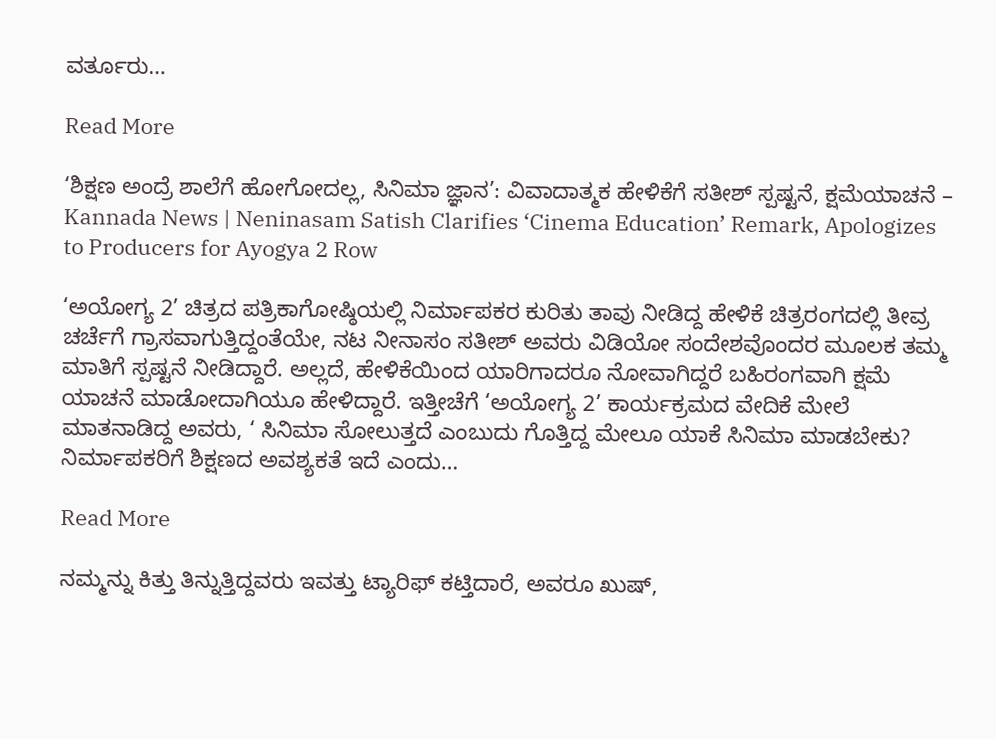ವರ್ತೂರು…

Read More

‘ಶಿಕ್ಷಣ ಅಂದ್ರೆ ಶಾಲೆಗೆ ಹೋಗೋದಲ್ಲ, ಸಿನಿಮಾ ಜ್ಞಾನ’: ವಿವಾದಾತ್ಮಕ ಹೇಳಿಕೆಗೆ ಸತೀಶ್ ಸ್ಪಷ್ಟನೆ, ಕ್ಷಮೆಯಾಚನೆ – Kannada News | Neninasam Satish Clarifies ‘Cinema Education’ Remark, Apologizes to Producers for Ayogya 2 Row

‘ಅಯೋಗ್ಯ 2’ ಚಿತ್ರದ ಪತ್ರಿಕಾಗೋಷ್ಠಿಯಲ್ಲಿ ನಿರ್ಮಾಪಕರ ಕುರಿತು ತಾವು ನೀಡಿದ್ದ ಹೇಳಿಕೆ ಚಿತ್ರರಂಗದಲ್ಲಿ ತೀವ್ರ ಚರ್ಚೆಗೆ ಗ್ರಾಸವಾಗುತ್ತಿದ್ದಂತೆಯೇ, ನಟ ನೀನಾಸಂ ಸತೀಶ್ ಅವರು ವಿಡಿಯೋ ಸಂದೇಶವೊಂದರ ಮೂಲಕ ತಮ್ಮ ಮಾತಿಗೆ ಸ್ಪಷ್ಟನೆ ನೀಡಿದ್ದಾರೆ. ಅಲ್ಲದೆ, ಹೇಳಿಕೆಯಿಂದ ಯಾರಿಗಾದರೂ ನೋವಾಗಿದ್ದರೆ ಬಹಿರಂಗವಾಗಿ ಕ್ಷಮೆ ಯಾಚನೆ ಮಾಡೋದಾಗಿಯೂ ಹೇಳಿದ್ದಾರೆ. ಇತ್ತೀಚೆಗೆ ‘ಅಯೋಗ್ಯ 2’ ಕಾರ್ಯಕ್ರಮದ ವೇದಿಕೆ ಮೇಲೆ ಮಾತನಾಡಿದ್ದ ಅವರು, ‘ ಸಿನಿಮಾ ಸೋಲುತ್ತದೆ ಎಂಬುದು ಗೊತ್ತಿದ್ದ ಮೇಲೂ ಯಾಕೆ ಸಿನಿಮಾ ಮಾಡಬೇಕು? ನಿರ್ಮಾಪಕರಿಗೆ ಶಿಕ್ಷಣದ ಅವಶ್ಯಕತೆ ಇದೆ ಎಂದು…

Read More

ನಮ್ಮನ್ನು ಕಿತ್ತು ತಿನ್ನುತ್ತಿದ್ದವರು ಇವತ್ತು ಟ್ಯಾರಿಫ್ ಕಟ್ತಿದಾರೆ, ಅವರೂ ಖುಷ್,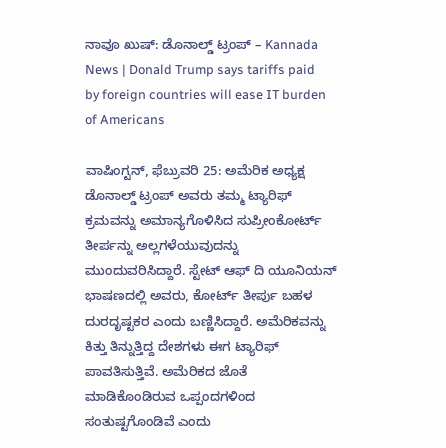ನಾವೂ ಖುಷ್: ಡೊನಾಲ್ಡ್ ಟ್ರಂಪ್ – Kannada News | Donald Trump says tariffs paid by foreign countries will ease IT burden of Americans

ವಾಷಿಂಗ್ಟನ್, ಫೆಬ್ರುವರಿ 25: ಅಮೆರಿಕ ಅಧ್ಯಕ್ಷ ಡೊನಾಲ್ಡ್ ಟ್ರಂಪ್ ಅವರು ತಮ್ಮ ಟ್ಯಾರಿಫ್ ಕ್ರಮವನ್ನು ಅಮಾನ್ಯಗೊಳಿಸಿದ ಸುಪ್ರೀಂಕೋರ್ಟ್ ತೀರ್ಪನ್ನು ಅಲ್ಲಗಳೆಯುವುದನ್ನು ಮುಂದುವರಿಸಿದ್ದಾರೆ. ಸ್ಟೇಟ್ ಆಫ್ ದಿ ಯೂನಿಯನ್ ಭಾಷಣದಲ್ಲಿ ಅವರು, ಕೋರ್ಟ್ ತೀರ್ಪು ಬಹಳ ದುರದೃಷ್ಟಕರ ಎಂದು ಬಣ್ಣಿಸಿದ್ದಾರೆ. ಅಮೆರಿಕವನ್ನು ಕಿತ್ತು ತಿನ್ನುತ್ತಿದ್ದ ದೇಶಗಳು ಈಗ ಟ್ಯಾರಿಫ್ ಪಾವತಿಸುತ್ತಿವೆ. ಅಮೆರಿಕದ ಜೊತೆ ಮಾಡಿಕೊಂಡಿರುವ ಒಪ್ಪಂದಗಳಿಂದ ಸಂತುಷ್ಟಗೊಂಡಿವೆ ಎಂದು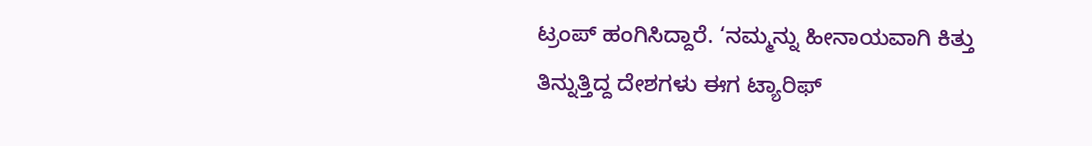ಟ್ರಂಪ್ ಹಂಗಿಸಿದ್ದಾರೆ. ‘ನಮ್ಮನ್ನು ಹೀನಾಯವಾಗಿ ಕಿತ್ತು ತಿನ್ನುತ್ತಿದ್ದ ದೇಶಗಳು ಈಗ ಟ್ಯಾರಿಫ್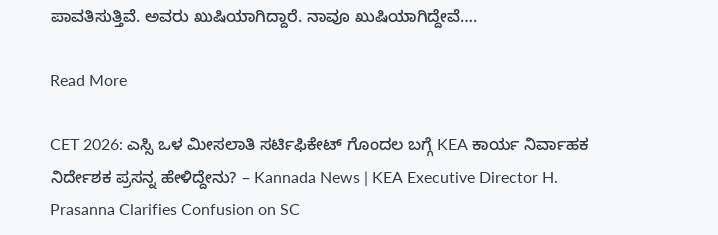ಪಾವತಿಸುತ್ತಿವೆ. ಅವರು ಖುಷಿಯಾಗಿದ್ದಾರೆ. ನಾವೂ ಖುಷಿಯಾಗಿದ್ದೇವೆ….

Read More

CET 2026: ಎಸ್ಸಿ ಒಳ ಮೀಸಲಾತಿ ಸರ್ಟಿಫಿಕೇಟ್ ಗೊಂದಲ ಬಗ್ಗೆ KEA ಕಾರ್ಯ ನಿರ್ವಾಹಕ ನಿರ್ದೇಶಕ ಪ್ರಸನ್ನ ಹೇಳಿದ್ದೇನು? – Kannada News | KEA Executive Director H. Prasanna Clarifies Confusion on SC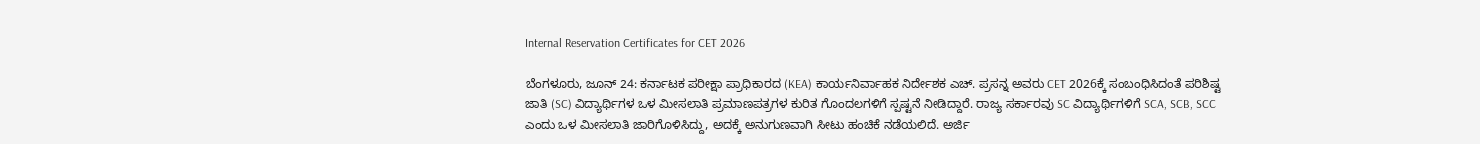Internal Reservation Certificates for CET 2026

ಬೆಂಗಳೂರು, ಜೂನ್ 24: ಕರ್ನಾಟಕ ಪರೀಕ್ಷಾ ಪ್ರಾಧಿಕಾರದ (KEA) ಕಾರ್ಯನಿರ್ವಾಹಕ ನಿರ್ದೇಶಕ ಎಚ್. ಪ್ರಸನ್ನ ಅವರು CET 2026ಕ್ಕೆ ಸಂಬಂಧಿಸಿದಂತೆ ಪರಿಶಿಷ್ಟ ಜಾತಿ (SC) ವಿದ್ಯಾರ್ಥಿಗಳ ಒಳ ಮೀಸಲಾತಿ ಪ್ರಮಾಣಪತ್ರಗಳ ಕುರಿತ ಗೊಂದಲಗಳಿಗೆ ಸ್ಪಷ್ಟನೆ ನೀಡಿದ್ದಾರೆ. ರಾಜ್ಯ ಸರ್ಕಾರವು SC ವಿದ್ಯಾರ್ಥಿಗಳಿಗೆ SCA, SCB, SCC ಎಂದು ಒಳ ಮೀಸಲಾತಿ ಜಾರಿಗೊಳಿಸಿದ್ದು, ಅದಕ್ಕೆ ಅನುಗುಣವಾಗಿ ಸೀಟು ಹಂಚಿಕೆ ನಡೆಯಲಿದೆ. ಅರ್ಜಿ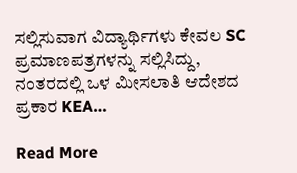ಸಲ್ಲಿಸುವಾಗ ವಿದ್ಯಾರ್ಥಿಗಳು ಕೇವಲ SC ಪ್ರಮಾಣಪತ್ರಗಳನ್ನು ಸಲ್ಲಿಸಿದ್ದು, ನಂತರದಲ್ಲಿ ಒಳ ಮೀಸಲಾತಿ ಆದೇಶದ ಪ್ರಕಾರ KEA…

Read More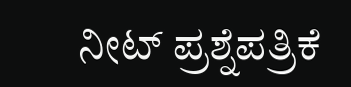ನೀಟ್ ಪ್ರಶ್ನೆಪತ್ರಿಕೆ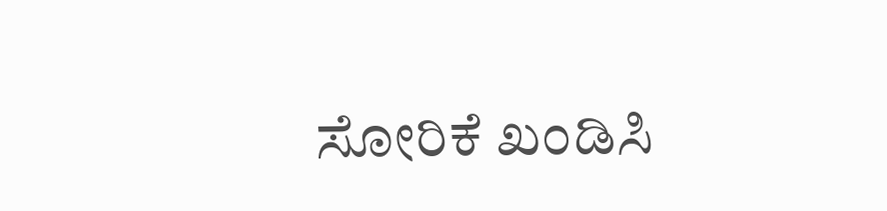ಸೋರಿಕೆ ಖಂಡಿಸಿ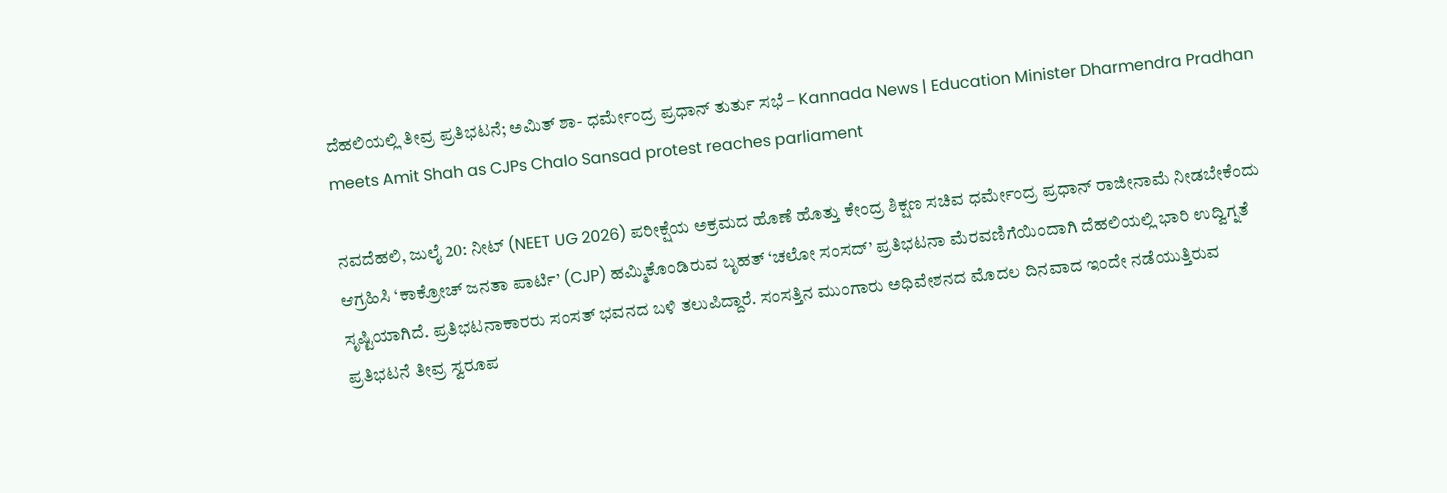ದೆಹಲಿಯಲ್ಲಿ ತೀವ್ರ ಪ್ರತಿಭಟನೆ; ಅಮಿತ್ ಶಾ- ಧರ್ಮೇಂದ್ರ ಪ್ರಧಾನ್ ತುರ್ತು ಸಭೆ – Kannada News | Education Minister Dharmendra Pradhan meets Amit Shah as CJPs Chalo Sansad protest reaches parliament

ನವದೆಹಲಿ, ಜುಲೈ 20: ನೀಟ್ (NEET UG 2026) ಪರೀಕ್ಷೆಯ ಅಕ್ರಮದ ಹೊಣೆ ಹೊತ್ತು ಕೇಂದ್ರ ಶಿಕ್ಷಣ ಸಚಿವ ಧರ್ಮೇಂದ್ರ ಪ್ರಧಾನ್ ರಾಜೀನಾಮೆ ನೀಡಬೇಕೆಂದು ಆಗ್ರಹಿಸಿ ‘ಕಾಕ್ರೋಚ್ ಜನತಾ ಪಾರ್ಟಿ’ (CJP) ಹಮ್ಮಿಕೊಂಡಿರುವ ಬೃಹತ್ ‘ಚಲೋ ಸಂಸದ್’ ಪ್ರತಿಭಟನಾ ಮೆರವಣಿಗೆಯಿಂದಾಗಿ ದೆಹಲಿಯಲ್ಲಿ ಭಾರಿ ಉದ್ವಿಗ್ನತೆ ಸೃಷ್ಟಿಯಾಗಿದೆ. ಪ್ರತಿಭಟನಾಕಾರರು ಸಂಸತ್ ಭವನದ ಬಳಿ ತಲುಪಿದ್ದಾರೆ. ಸಂಸತ್ತಿನ ಮುಂಗಾರು ಅಧಿವೇಶನದ ಮೊದಲ ದಿನವಾದ ಇಂದೇ ನಡೆಯುತ್ತಿರುವ ಪ್ರತಿಭಟನೆ ತೀವ್ರ ಸ್ವರೂಪ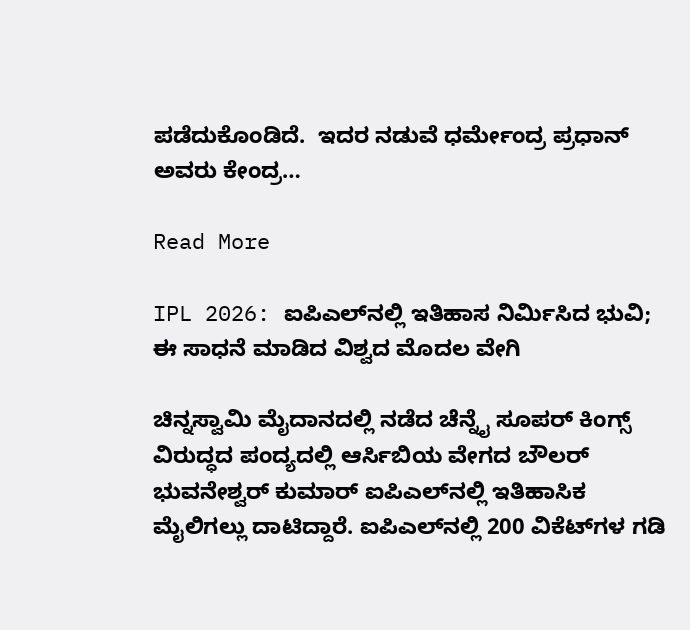ಪಡೆದುಕೊಂಡಿದೆ.  ಇದರ ನಡುವೆ ಧರ್ಮೇಂದ್ರ ಪ್ರಧಾನ್ ಅವರು ಕೇಂದ್ರ…

Read More

IPL 2026: ಐಪಿಎಲ್‌ನಲ್ಲಿ ಇತಿಹಾಸ ನಿರ್ಮಿಸಿದ ಭುವಿ; ಈ ಸಾಧನೆ ಮಾಡಿದ ವಿಶ್ವದ ಮೊದಲ ವೇಗಿ

ಚಿನ್ನಸ್ವಾಮಿ ಮೈದಾನದಲ್ಲಿ ನಡೆದ ಚೆನ್ನೈ ಸೂಪರ್ ಕಿಂಗ್ಸ್ ವಿರುದ್ಧದ ಪಂದ್ಯದಲ್ಲಿ ಆರ್ಸಿಬಿಯ ವೇಗದ ಬೌಲರ್ ಭುವನೇಶ್ವರ್ ಕುಮಾರ್ ಐಪಿಎಲ್‌ನಲ್ಲಿ ಇತಿಹಾಸಿಕ ಮೈಲಿಗಲ್ಲು ದಾಟಿದ್ದಾರೆ. ಐಪಿಎಲ್‌ನಲ್ಲಿ 200 ವಿಕೆಟ್‌ಗಳ ಗಡಿ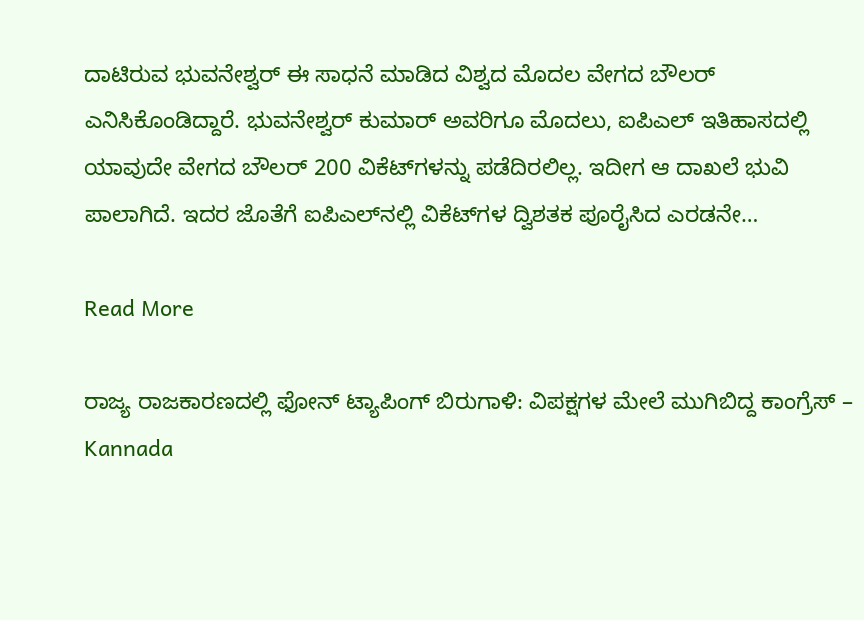ದಾಟಿರುವ ಭುವನೇಶ್ವರ್ ಈ ಸಾಧನೆ ಮಾಡಿದ ವಿಶ್ವದ ಮೊದಲ ವೇಗದ ಬೌಲರ್ ಎನಿಸಿಕೊಂಡಿದ್ದಾರೆ. ಭುವನೇಶ್ವರ್ ಕುಮಾರ್ ಅವರಿಗೂ ಮೊದಲು, ಐಪಿಎಲ್ ಇತಿಹಾಸದಲ್ಲಿ ಯಾವುದೇ ವೇಗದ ಬೌಲರ್ 200 ವಿಕೆಟ್‌ಗಳನ್ನು ಪಡೆದಿರಲಿಲ್ಲ. ಇದೀಗ ಆ ದಾಖಲೆ ಭುವಿ ಪಾಲಾಗಿದೆ. ಇದರ ಜೊತೆಗೆ ಐಪಿಎಲ್‌ನಲ್ಲಿ ವಿಕೆಟ್‌ಗಳ ದ್ವಿಶತಕ ಪೂರೈಸಿದ ಎರಡನೇ…

Read More

ರಾಜ್ಯ ರಾಜಕಾರಣದಲ್ಲಿ ಫೋನ್ ಟ್ಯಾಪಿಂಗ್ ಬಿರುಗಾಳಿ: ವಿಪಕ್ಷಗಳ ಮೇಲೆ ಮುಗಿಬಿದ್ದ ಕಾಂಗ್ರೆಸ್ – Kannada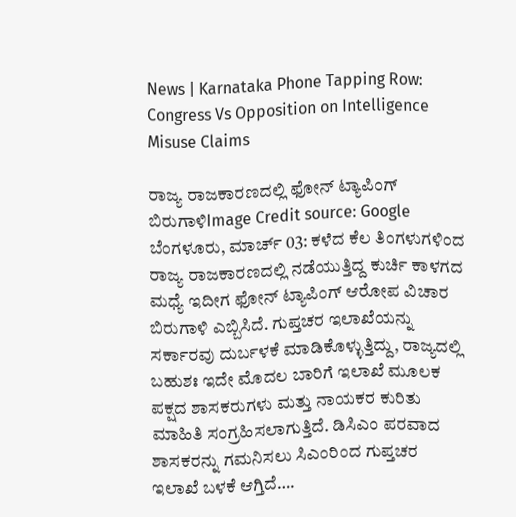News | Karnataka Phone Tapping Row: Congress Vs Opposition on Intelligence Misuse Claims

ರಾಜ್ಯ ರಾಜಕಾರಣದಲ್ಲಿ ಫೋನ್ ಟ್ಯಾಪಿಂಗ್ ಬಿರುಗಾಳಿImage Credit source: Google ಬೆಂಗಳೂರು, ಮಾರ್ಚ್ 03: ಕಳೆದ ಕೆಲ ತಿಂಗಳುಗಳಿಂದ ರಾಜ್ಯ ರಾಜಕಾರಣದಲ್ಲಿ ನಡೆಯುತ್ತಿದ್ದ ಕುರ್ಚಿ ಕಾಳಗದ ಮಧ್ಯೆ ಇದೀಗ ಫೋನ್ ಟ್ಯಾಪಿಂಗ್ ಆರೋಪ ವಿಚಾರ ಬಿರುಗಾಳಿ ಎಬ್ಬಿಸಿದೆ. ಗುಪ್ತಚರ ಇಲಾಖೆಯನ್ನು ಸರ್ಕಾರವು ದುರ್ಬಳಕೆ ಮಾಡಿಕೊಳ್ಳುತ್ತಿದ್ದು, ರಾಜ್ಯದಲ್ಲಿ ಬಹುಶಃ ಇದೇ ಮೊದಲ ಬಾರಿಗೆ ಇಲಾಖೆ ಮೂಲಕ ಪಕ್ಷದ ಶಾಸಕರುಗಳು ಮತ್ತು ನಾಯಕರ ಕುರಿತು ಮಾಹಿತಿ ಸಂಗ್ರಹಿಸಲಾಗುತ್ತಿದೆ. ಡಿಸಿಎಂ ಪರವಾದ ಶಾಸಕರನ್ನು ಗಮನಿಸಲು ಸಿಎಂರಿಂದ ಗುಪ್ತಚರ ಇಲಾಖೆ ಬಳಕೆ ಆಗ್ತಿದೆ….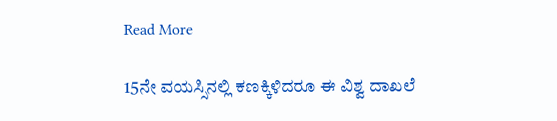Read More

15ನೇ ವಯಸ್ಸಿನಲ್ಲಿ ಕಣಕ್ಕಿಳಿದರೂ ಈ ವಿಶ್ವ ದಾಖಲೆ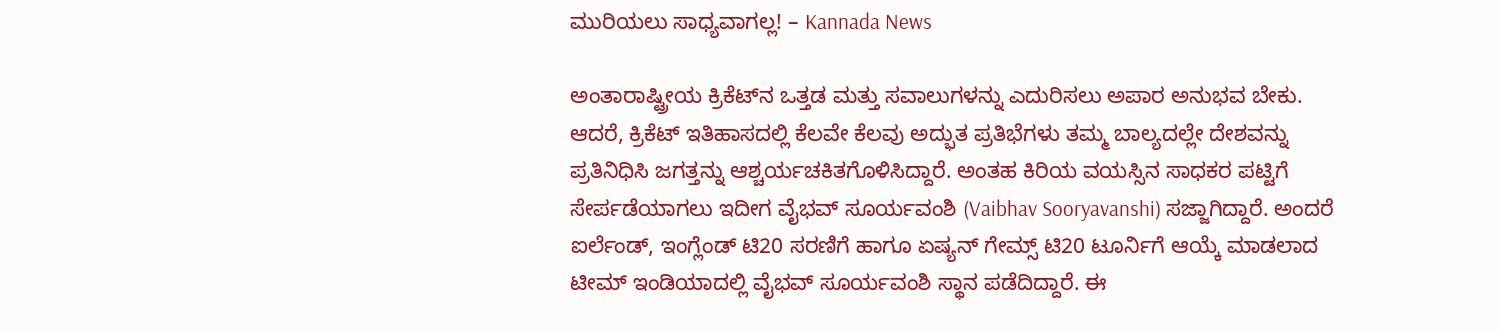ಮುರಿಯಲು ಸಾಧ್ಯವಾಗಲ್ಲ! – Kannada News

ಅಂತಾರಾಷ್ಟ್ರೀಯ ಕ್ರಿಕೆಟ್‌ನ ಒತ್ತಡ ಮತ್ತು ಸವಾಲುಗಳನ್ನು ಎದುರಿಸಲು ಅಪಾರ ಅನುಭವ ಬೇಕು. ಆದರೆ, ಕ್ರಿಕೆಟ್ ಇತಿಹಾಸದಲ್ಲಿ ಕೆಲವೇ ಕೆಲವು ಅದ್ಭುತ ಪ್ರತಿಭೆಗಳು ತಮ್ಮ ಬಾಲ್ಯದಲ್ಲೇ ದೇಶವನ್ನು ಪ್ರತಿನಿಧಿಸಿ ಜಗತ್ತನ್ನು ಆಶ್ಚರ್ಯಚಕಿತಗೊಳಿಸಿದ್ದಾರೆ. ಅಂತಹ ಕಿರಿಯ ವಯಸ್ಸಿನ ಸಾಧಕರ ಪಟ್ಟಿಗೆ ಸೇರ್ಪಡೆಯಾಗಲು ಇದೀಗ ವೈಭವ್ ಸೂರ್ಯವಂಶಿ (Vaibhav Sooryavanshi) ಸಜ್ಜಾಗಿದ್ದಾರೆ. ಅಂದರೆ ಐರ್ಲೆಂಡ್, ಇಂಗ್ಲೆಂಡ್ ಟಿ20 ಸರಣಿಗೆ ಹಾಗೂ ಏಷ್ಯನ್ ಗೇಮ್ಸ್ ಟಿ20 ಟೂರ್ನಿಗೆ ಆಯ್ಕೆ ಮಾಡಲಾದ ಟೀಮ್ ಇಂಡಿಯಾದಲ್ಲಿ ವೈಭವ್ ಸೂರ್ಯವಂಶಿ ಸ್ಥಾನ ಪಡೆದಿದ್ದಾರೆ. ಈ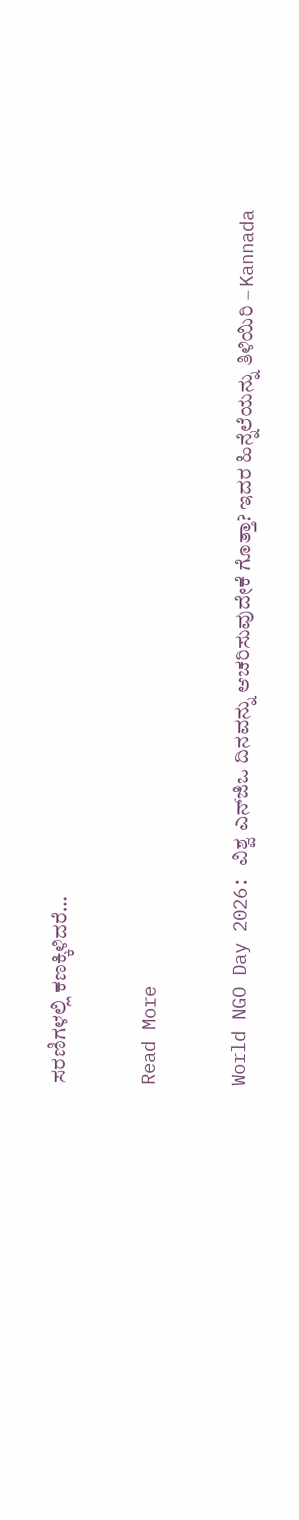ಸರಣಿಗಳಲ್ಲಿ ಕಣಕ್ಕಿಳಿದರೆ…

Read More

World NGO Day 2026: ವಿಶ್ವ ಎನ್‌ಜಿಒ ದಿನವನ್ನು ಆಚರಿಸುವುದೇಕೆ ಗೊತ್ತಾ? ಇದರ ಹಿನ್ನೆಲೆಯನ್ನು ತಿಳಿಯಿರಿ – Kannada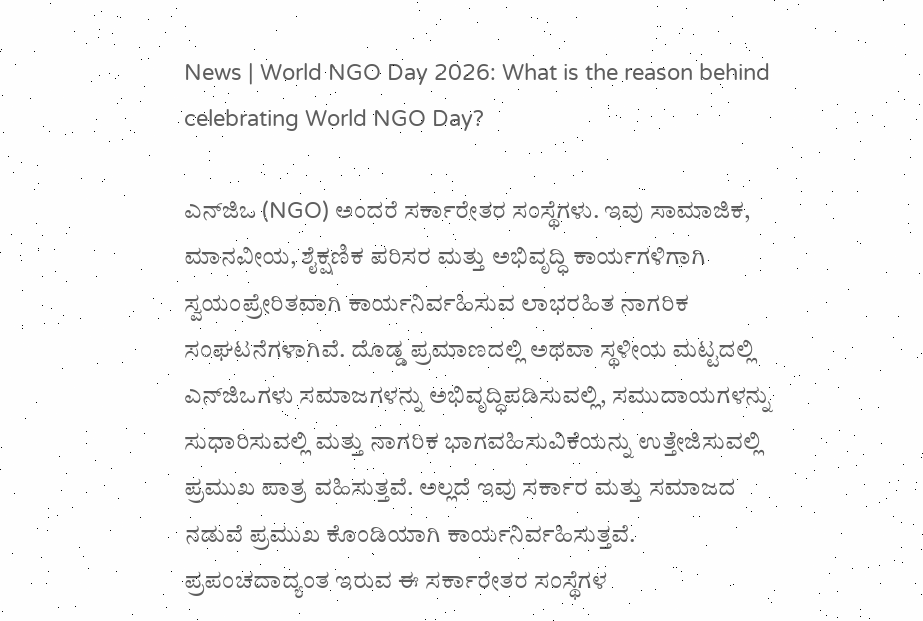News | World NGO Day 2026: What is the reason behind celebrating World NGO Day?

ಎನ್‌ಜಿಒ (NGO) ಅಂದರೆ ಸರ್ಕಾರೇತರ ಸಂಸ್ಥೆಗಳು. ಇವು ಸಾಮಾಜಿಕ, ಮಾನವೀಯ, ಶೈಕ್ಷಣಿಕ ಪರಿಸರ ಮತ್ತು ಅಭಿವೃದ್ಧಿ ಕಾರ್ಯಗಳಿಗಾಗಿ ಸ್ವಯಂಪ್ರೇರಿತವಾಗಿ ಕಾರ್ಯನಿರ್ವಹಿಸುವ ಲಾಭರಹಿತ ನಾಗರಿಕ ಸಂಘಟನೆಗಳಾಗಿವೆ. ದೊಡ್ಡ ಪ್ರಮಾಣದಲ್ಲಿ ಅಥವಾ ಸ್ಥಳೀಯ ಮಟ್ಟದಲ್ಲಿ ಎನ್‌ಜಿಒಗಳು ಸಮಾಜಗಳನ್ನು ಅಭಿವೃದ್ಧಿಪಡಿಸುವಲ್ಲಿ, ಸಮುದಾಯಗಳನ್ನು ಸುಧಾರಿಸುವಲ್ಲಿ ಮತ್ತು ನಾಗರಿಕ ಭಾಗವಹಿಸುವಿಕೆಯನ್ನು ಉತ್ತೇಜಿಸುವಲ್ಲಿ ಪ್ರಮುಖ ಪಾತ್ರ ವಹಿಸುತ್ತವೆ. ಅಲ್ಲದೆ ಇವು ಸರ್ಕಾರ ಮತ್ತು ಸಮಾಜದ ನಡುವೆ ಪ್ರಮುಖ ಕೊಂಡಿಯಾಗಿ ಕಾರ್ಯನಿರ್ವಹಿಸುತ್ತವೆ. ಪ್ರಪಂಚದಾದ್ಯಂತ ಇರುವ ಈ ಸರ್ಕಾರೇತರ ಸಂಸ್ಥೆಗಳ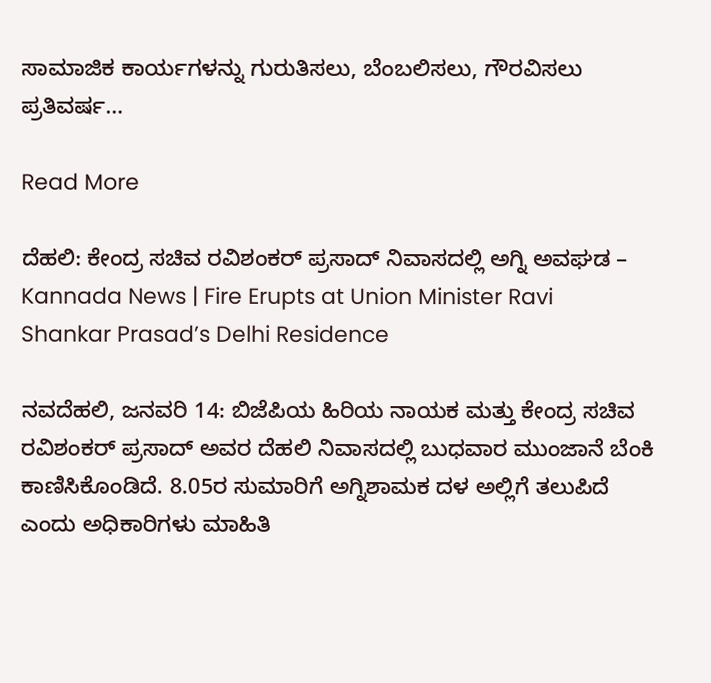ಸಾಮಾಜಿಕ ಕಾರ್ಯಗಳನ್ನು ಗುರುತಿಸಲು, ಬೆಂಬಲಿಸಲು, ಗೌರವಿಸಲು ಪ್ರತಿವರ್ಷ…

Read More

ದೆಹಲಿ: ಕೇಂದ್ರ ಸಚಿವ ರವಿಶಂಕರ್ ಪ್ರಸಾದ್ ನಿವಾಸದಲ್ಲಿ ಅಗ್ನಿ ಅವಘಡ – Kannada News | Fire Erupts at Union Minister Ravi Shankar Prasad’s Delhi Residence

ನವದೆಹಲಿ, ಜನವರಿ 14: ಬಿಜೆಪಿಯ ಹಿರಿಯ ನಾಯಕ ಮತ್ತು ಕೇಂದ್ರ ಸಚಿವ ರವಿಶಂಕರ್ ಪ್ರಸಾದ್ ಅವರ ದೆಹಲಿ ನಿವಾಸದಲ್ಲಿ ಬುಧವಾರ ಮುಂಜಾನೆ ಬೆಂಕಿ ಕಾಣಿಸಿಕೊಂಡಿದೆ. 8.05ರ ಸುಮಾರಿಗೆ ಅಗ್ನಿಶಾಮಕ ದಳ ಅಲ್ಲಿಗೆ ತಲುಪಿದೆ ಎಂದು ಅಧಿಕಾರಿಗಳು ಮಾಹಿತಿ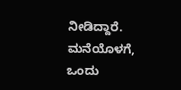ನೀಡಿದ್ದಾರೆ. ಮನೆಯೊಳಗೆ, ಒಂದು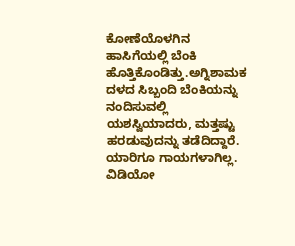ಕೋಣೆಯೊಳಗಿನ ಹಾಸಿಗೆಯಲ್ಲಿ ಬೆಂಕಿ ಹೊತ್ತಿಕೊಂಡಿತ್ತು.ಅಗ್ನಿಶಾಮಕ ದಳದ ಸಿಬ್ಬಂದಿ ಬೆಂಕಿಯನ್ನು ನಂದಿಸುವಲ್ಲಿ ಯಶಸ್ವಿಯಾದರು, ಮತ್ತಷ್ಟು ಹರಡುವುದನ್ನು ತಡೆದಿದ್ದಾರೆ. ಯಾರಿಗೂ ಗಾಯಗಳಾಗಿಲ್ಲ.     ವಿಡಿಯೋ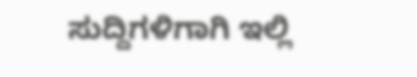ಸುದ್ದಿಗಳಿಗಾಗಿ ಇಲ್ಲಿ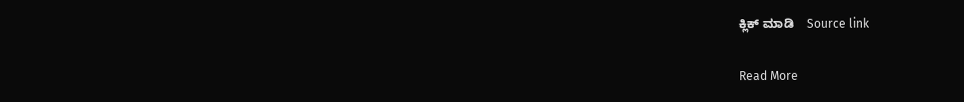ಕ್ಲಿಕ್ ಮಾಡಿ    Source link

Read More